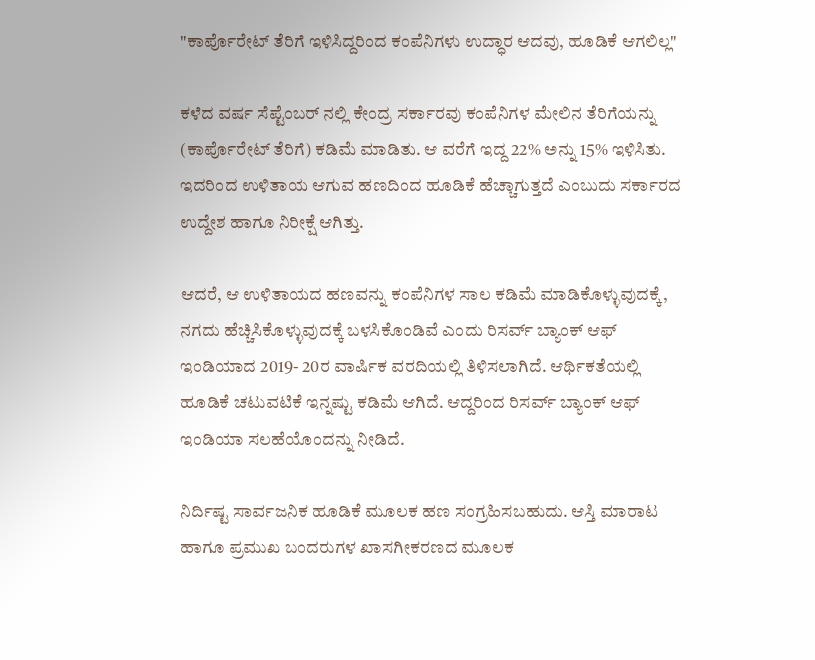"ಕಾರ್ಪೊರೇಟ್ ತೆರಿಗೆ ಇಳಿಸಿದ್ದರಿಂದ ಕಂಪೆನಿಗಳು ಉದ್ಧಾರ ಆದವು, ಹೂಡಿಕೆ ಆಗಲಿಲ್ಲ"

ಕಳೆದ ವರ್ಷ ಸೆಪ್ಟೆಂಬರ್ ನಲ್ಲಿ ಕೇಂದ್ರ ಸರ್ಕಾರವು ಕಂಪೆನಿಗಳ ಮೇಲಿನ ತೆರಿಗೆಯನ್ನು (ಕಾರ್ಪೊರೇಟ್ ತೆರಿಗೆ) ಕಡಿಮೆ ಮಾಡಿತು. ಆ ವರೆಗೆ ಇದ್ದ 22% ಅನ್ನು 15% ಇಳಿಸಿತು. ಇದರಿಂದ ಉಳಿತಾಯ ಆಗುವ ಹಣದಿಂದ ಹೂಡಿಕೆ ಹೆಚ್ಚಾಗುತ್ತದೆ ಎಂಬುದು ಸರ್ಕಾರದ ಉದ್ದೇಶ ಹಾಗೂ ನಿರೀಕ್ಷೆ ಆಗಿತ್ತು.

ಆದರೆ, ಆ ಉಳಿತಾಯದ ಹಣವನ್ನು ಕಂಪೆನಿಗಳ ಸಾಲ ಕಡಿಮೆ ಮಾಡಿಕೊಳ್ಳುವುದಕ್ಕೆ, ನಗದು ಹೆಚ್ಚಿಸಿಕೊಳ್ಳುವುದಕ್ಕೆ ಬಳಸಿಕೊಂಡಿವೆ ಎಂದು ರಿಸರ್ವ್ ಬ್ಯಾಂಕ್ ಆಫ್ ಇಂಡಿಯಾದ 2019- 20ರ ವಾರ್ಷಿಕ ವರದಿಯಲ್ಲಿ ತಿಳಿಸಲಾಗಿದೆ. ಆರ್ಥಿಕತೆಯಲ್ಲಿ ಹೂಡಿಕೆ ಚಟುವಟಿಕೆ ಇನ್ನಷ್ಟು ಕಡಿಮೆ ಆಗಿದೆ. ಆದ್ದರಿಂದ ರಿಸರ್ವ್ ಬ್ಯಾಂಕ್ ಆಫ್ ಇಂಡಿಯಾ ಸಲಹೆಯೊಂದನ್ನು ನೀಡಿದೆ.

ನಿರ್ದಿಷ್ಟ ಸಾರ್ವಜನಿಕ ಹೂಡಿಕೆ ಮೂಲಕ ಹಣ ಸಂಗ್ರಹಿಸಬಹುದು. ಆಸ್ತಿ ಮಾರಾಟ ಹಾಗೂ ಪ್ರಮುಖ ಬಂದರುಗಳ ಖಾಸಗೀಕರಣದ ಮೂಲಕ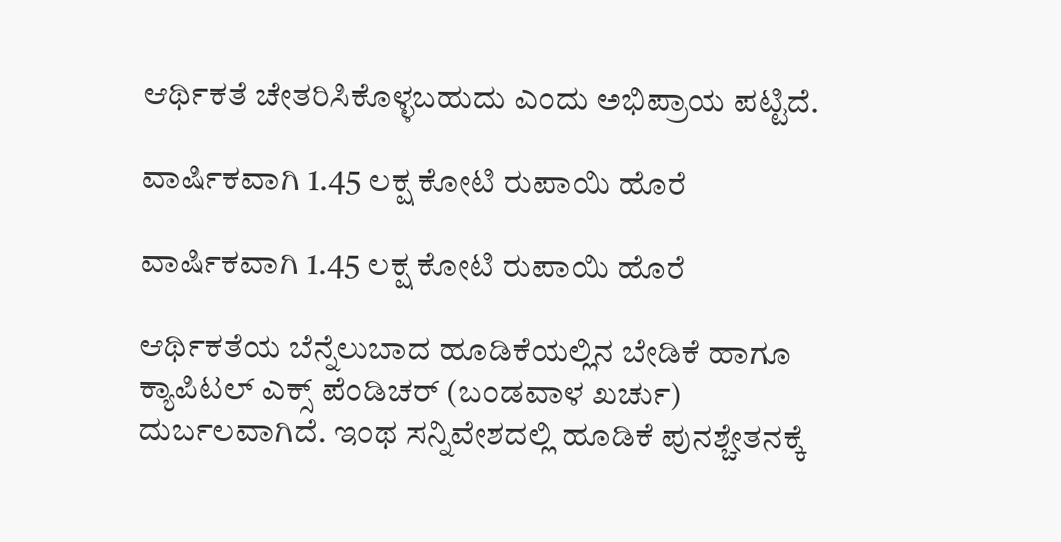ಆರ್ಥಿಕತೆ ಚೇತರಿಸಿಕೊಳ್ಳಬಹುದು ಎಂದು ಅಭಿಪ್ರಾಯ ಪಟ್ಟಿದೆ.

ವಾರ್ಷಿಕವಾಗಿ 1.45 ಲಕ್ಷ ಕೋಟಿ ರುಪಾಯಿ ಹೊರೆ

ವಾರ್ಷಿಕವಾಗಿ 1.45 ಲಕ್ಷ ಕೋಟಿ ರುಪಾಯಿ ಹೊರೆ

ಆರ್ಥಿಕತೆಯ ಬೆನ್ನೆಲುಬಾದ ಹೂಡಿಕೆಯಲ್ಲಿನ ಬೇಡಿಕೆ ಹಾಗೂ ಕ್ಯಾಪಿಟಲ್ ಎಕ್ಸ್ ಪೆಂಡಿಚರ್ (ಬಂಡವಾಳ ಖರ್ಚು) ದುರ್ಬಲವಾಗಿದೆ. ಇಂಥ ಸನ್ನಿವೇಶದಲ್ಲಿ ಹೂಡಿಕೆ ಪುನಶ್ಚೇತನಕ್ಕೆ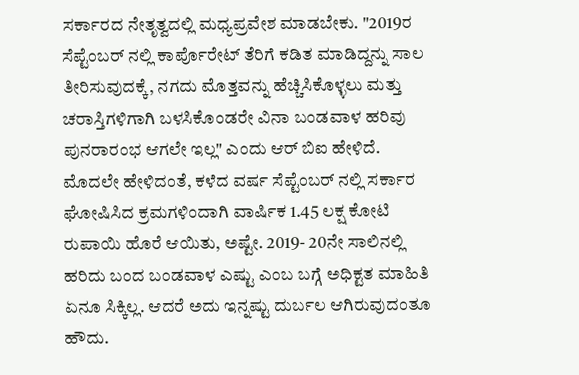ಸರ್ಕಾರದ ನೇತೃತ್ವದಲ್ಲಿ ಮಧ್ಯಪ್ರವೇಶ ಮಾಡಬೇಕು. "2019ರ ಸೆಪ್ಟೆಂಬರ್ ನಲ್ಲಿ ಕಾರ್ಪೊರೇಟ್ ತೆರಿಗೆ ಕಡಿತ ಮಾಡಿದ್ದನ್ನು ಸಾಲ ತೀರಿಸುವುದಕ್ಕೆ, ನಗದು ಮೊತ್ತವನ್ನು ಹೆಚ್ಚಿಸಿಕೊಳ್ಳಲು ಮತ್ತು ಚರಾಸ್ತಿಗಳಿಗಾಗಿ ಬಳಸಿಕೊಂಡರೇ ವಿನಾ ಬಂಡವಾಳ ಹರಿವು ಪುನರಾರಂಭ ಆಗಲೇ ಇಲ್ಲ" ಎಂದು ಆರ್ ಬಿಐ ಹೇಳಿದೆ. ಮೊದಲೇ ಹೇಳಿದಂತೆ, ಕಳೆದ ವರ್ಷ ಸೆಪ್ಟೆಂಬರ್ ನಲ್ಲಿ ಸರ್ಕಾರ ಘೋಷಿಸಿದ ಕ್ರಮಗಳಿಂದಾಗಿ ವಾರ್ಷಿಕ 1.45 ಲಕ್ಷ ಕೋಟಿ ರುಪಾಯಿ ಹೊರೆ ಆಯಿತು, ಅಷ್ಟೇ. 2019- 20ನೇ ಸಾಲಿನಲ್ಲಿ ಹರಿದು ಬಂದ ಬಂಡವಾಳ ಎಷ್ಟು ಎಂಬ ಬಗ್ಗೆ ಅಧಿಕ್ಟತ ಮಾಹಿತಿ ಏನೂ ಸಿಕ್ಕಿಲ್ಲ. ಆದರೆ ಅದು ಇನ್ನಷ್ಟು ದುರ್ಬಲ ಆಗಿರುವುದಂತೂ ಹೌದು.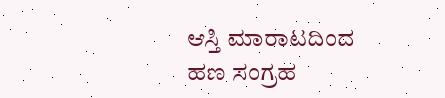ಆಸ್ತಿ ಮಾರಾಟದಿಂದ ಹಣ ಸಂಗ್ರಹ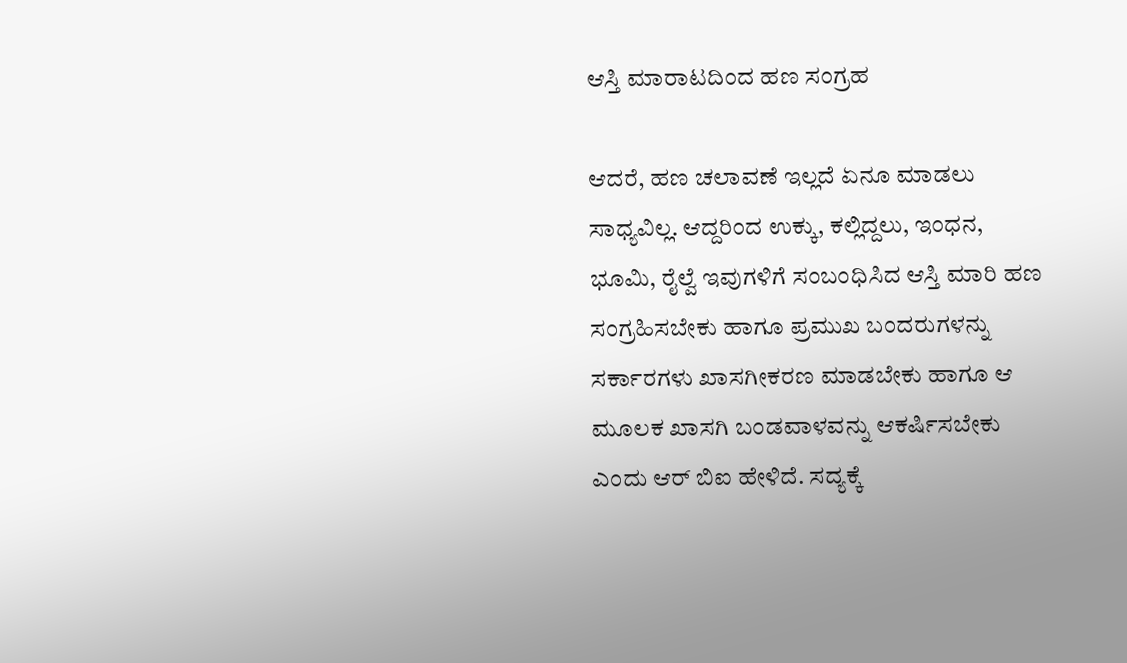ಆಸ್ತಿ ಮಾರಾಟದಿಂದ ಹಣ ಸಂಗ್ರಹ

ಆದರೆ, ಹಣ ಚಲಾವಣೆ ಇಲ್ಲದೆ ಏನೂ ಮಾಡಲು ಸಾಧ್ಯವಿಲ್ಲ. ಆದ್ದರಿಂದ ಉಕ್ಕು, ಕಲ್ಲಿದ್ದಲು, ಇಂಧನ, ಭೂಮಿ, ರೈಲ್ವೆ ಇವುಗಳಿಗೆ ಸಂಬಂಧಿಸಿದ ಆಸ್ತಿ ಮಾರಿ ಹಣ ಸಂಗ್ರಹಿಸಬೇಕು ಹಾಗೂ ಪ್ರಮುಖ ಬಂದರುಗಳನ್ನು ಸರ್ಕಾರಗಳು ಖಾಸಗೀಕರಣ ಮಾಡಬೇಕು ಹಾಗೂ ಆ ಮೂಲಕ ಖಾಸಗಿ ಬಂಡವಾಳವನ್ನು ಆಕರ್ಷಿಸಬೇಕು ಎಂದು ಆರ್ ಬಿಐ ಹೇಳಿದೆ. ಸದ್ಯಕ್ಕೆ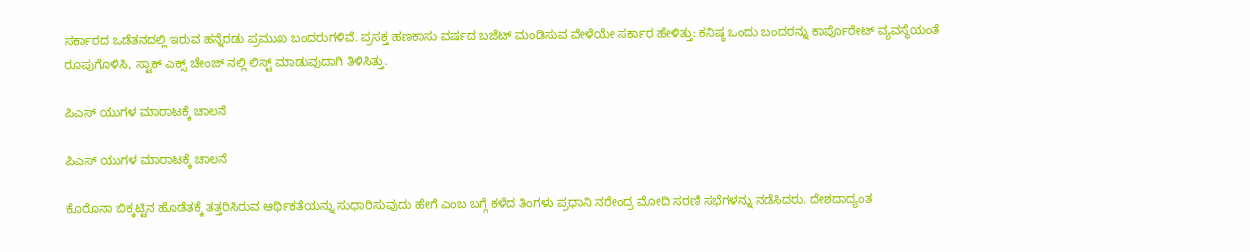ಸರ್ಕಾರದ ಒಡೆತನದಲ್ಲಿ ಇರುವ ಹನ್ನೆರಡು ಪ್ರಮುಖ ಬಂದರುಗಳಿವೆ. ಪ್ರಸಕ್ತ ಹಣಕಾಸು ವರ್ಷದ ಬಜೆಟ್ ಮಂಡಿಸುವ ವೇಳೆಯೇ ಸರ್ಕಾರ ಹೇಳಿತ್ತು: ಕನಿಷ್ಠ ಒಂದು ಬಂದರನ್ನು ಕಾರ್ಪೊರೇಟ್ ವ್ಯವಸ್ಥೆಯಂತೆ ರೂಪುಗೊಳಿಸಿ, ಸ್ಟಾಕ್ ಎಕ್ಸ್ ಚೇಂಜ್ ನಲ್ಲಿ ಲಿಸ್ಟ್ ಮಾಡುವುದಾಗಿ ತಿಳಿಸಿತ್ತು.

ಪಿಎಸ್ ಯುಗಳ ಮಾರಾಟಕ್ಕೆ ಚಾಲನೆ

ಪಿಎಸ್ ಯುಗಳ ಮಾರಾಟಕ್ಕೆ ಚಾಲನೆ

ಕೊರೊನಾ ಬಿಕ್ಕಟ್ಟಿನ ಹೊಡೆತಕ್ಕೆ ತತ್ತರಿಸಿರುವ ಆರ್ಥಿಕತೆಯನ್ನು ಸುಧಾರಿಸುವುದು ಹೇಗೆ ಎಂಬ ಬಗ್ಗೆ ಕಳೆದ ತಿಂಗಳು ಪ್ರಧಾನಿ ನರೇಂದ್ರ ಮೋದಿ ಸರಣಿ ಸಭೆಗಳನ್ನು ನಡೆಸಿದರು. ದೇಶದಾದ್ಯಂತ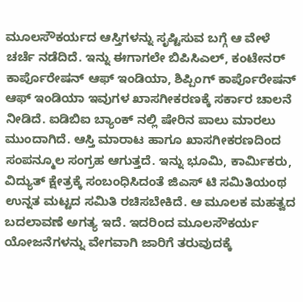ಮೂಲಸೌಕರ್ಯದ ಆಸ್ತಿಗಳನ್ನು ಸೃಷ್ಟಿಸುವ ಬಗ್ಗೆ ಆ ವೇಳೆ ಚರ್ಚೆ ನಡೆದಿದೆ. ಇನ್ನು ಈಗಾಗಲೇ ಬಿಪಿಸಿಎಲ್, ಕಂಟೇನರ್ ಕಾರ್ಪೊರೇಷನ್ ಆಫ್ ಇಂಡಿಯಾ, ಶಿಪ್ಪಿಂಗ್ ಕಾರ್ಪೊರೇಷನ್ ಆಫ್ ಇಂಡಿಯಾ ಇವುಗಳ ಖಾಸಗೀಕರಣಕ್ಕೆ ಸರ್ಕಾರ ಚಾಲನೆ ನೀಡಿದೆ. ಐಡಿಬಿಐ ಬ್ಯಾಂಕ್ ನಲ್ಲಿ ಷೇರಿನ ಪಾಲು ಮಾರಲು ಮುಂದಾಗಿದೆ. ಆಸ್ತಿ ಮಾರಾಟ ಹಾಗೂ ಖಾಸಗೀಕರಣದಿಂದ ಸಂಪನ್ಮೂಲ ಸಂಗ್ರಹ ಆಗುತ್ತದೆ. ಇನ್ನು ಭೂಮಿ, ಕಾರ್ಮಿಕರು, ವಿದ್ಯುತ್ ಕ್ಷೇತ್ರಕ್ಕೆ ಸಂಬಂಧಿಸಿದಂತೆ ಜಿಎಸ್ ಟಿ ಸಮಿತಿಯಂಥ ಉನ್ನತ ಮಟ್ಟದ ಸಮಿತಿ ರಚಿಸಬೇಕಿದೆ. ಆ ಮೂಲಕ ಮಹತ್ವದ ಬದಲಾವಣೆ ಅಗತ್ಯ ಇದೆ. ಇದರಿಂದ ಮೂಲಸೌಕರ್ಯ ಯೋಜನೆಗಳನ್ನು ವೇಗವಾಗಿ ಜಾರಿಗೆ ತರುವುದಕ್ಕೆ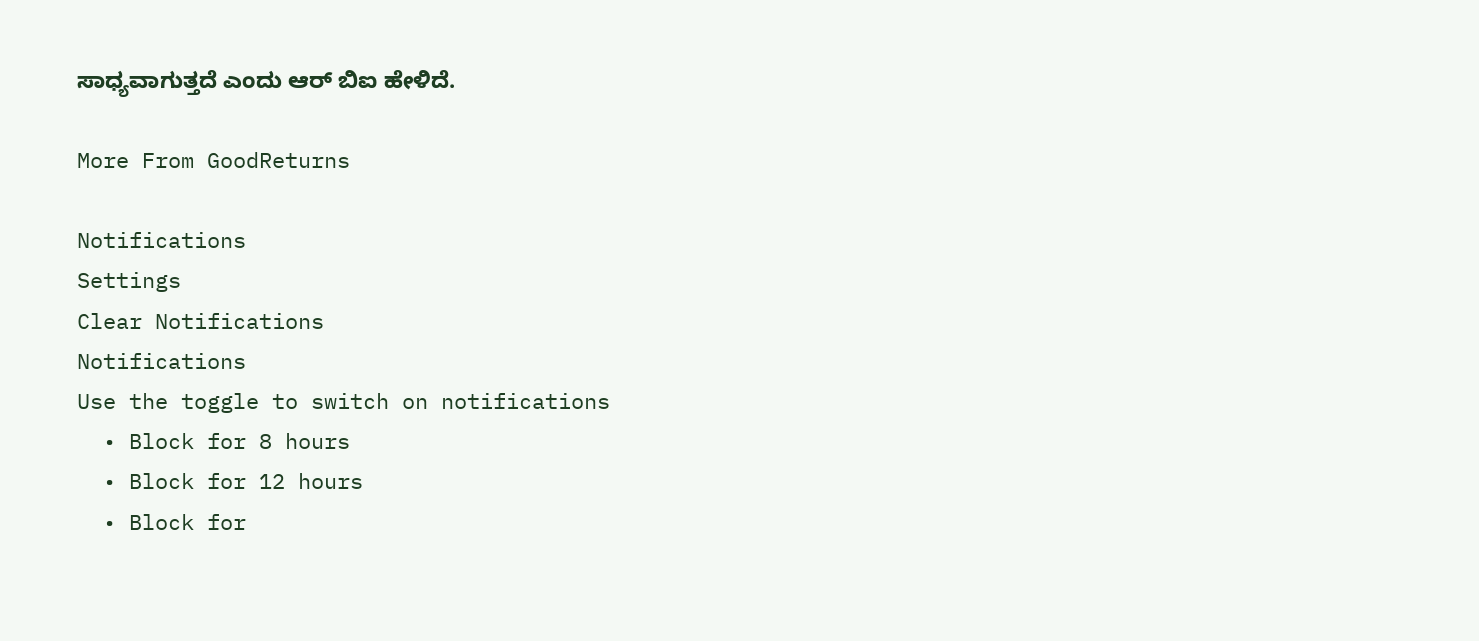ಸಾಧ್ಯವಾಗುತ್ತದೆ ಎಂದು ಆರ್ ಬಿಐ ಹೇಳಿದೆ.

More From GoodReturns

Notifications
Settings
Clear Notifications
Notifications
Use the toggle to switch on notifications
  • Block for 8 hours
  • Block for 12 hours
  • Block for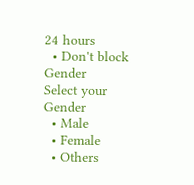24 hours
  • Don't block
Gender
Select your Gender
  • Male
  • Female
  • Others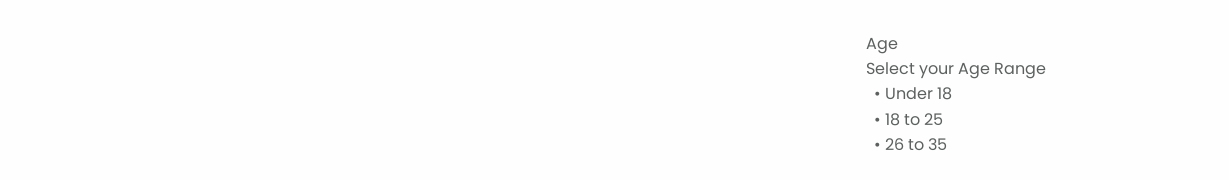Age
Select your Age Range
  • Under 18
  • 18 to 25
  • 26 to 35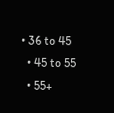• 36 to 45
  • 45 to 55
  • 55+